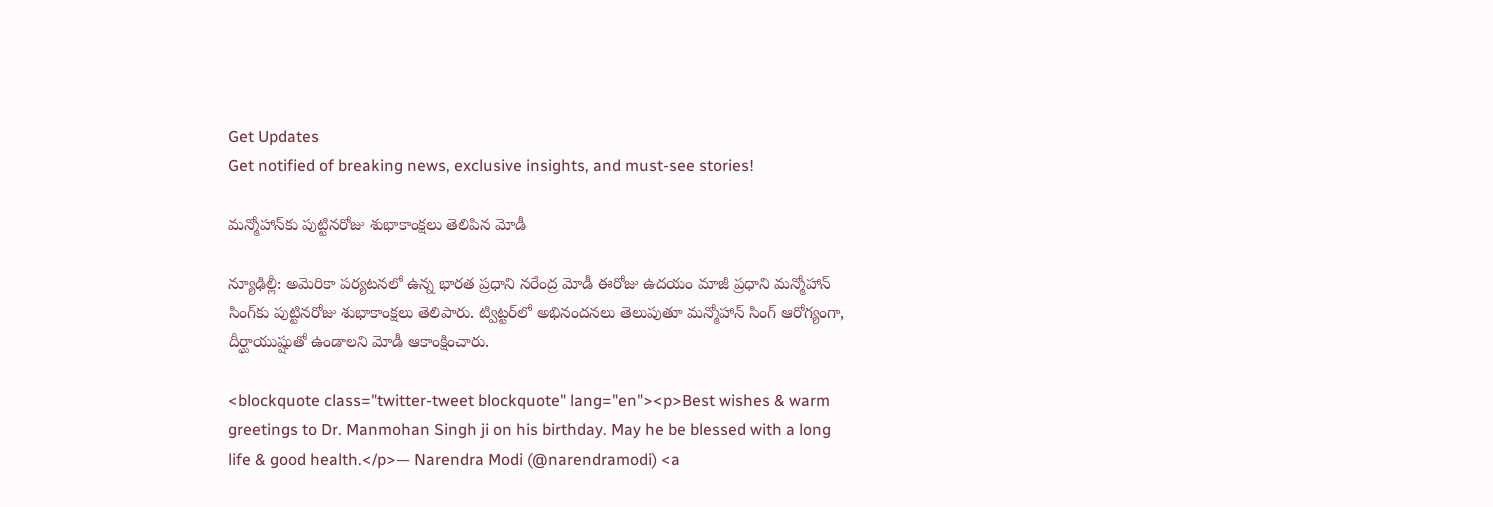Get Updates
Get notified of breaking news, exclusive insights, and must-see stories!

మన్మోహాన్‌కు పుట్టినరోజు శుభాకాంక్షలు తెలిపిన మోడీ

న్యూఢిల్లీ: అమెరికా పర్యటనలో ఉన్న భారత ప్రధాని నరేంద్ర మోడీ ఈరోజు ఉదయం మాజీ ప్రధాని మన్మోహాన్ సింగ్‌కు పుట్టినరోజు శుభాకాంక్షలు తెలిపారు. ట్విట్టర్‌లో అభినందనలు తెలుపుతూ మన్మోహాన్ సింగ్‌ ఆరోగ్యంగా, దీర్ఘాయుష్షుతో ఉండాలని మోడీ ఆకాంక్షించారు.

<blockquote class="twitter-tweet blockquote" lang="en"><p>Best wishes & warm greetings to Dr. Manmohan Singh ji on his birthday. May he be blessed with a long life & good health.</p>— Narendra Modi (@narendramodi) <a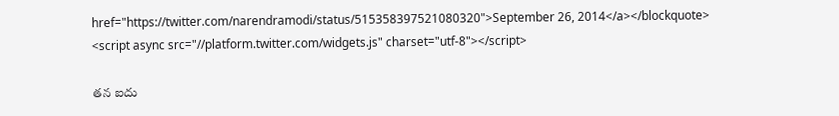href="https://twitter.com/narendramodi/status/515358397521080320">September 26, 2014</a></blockquote> <script async src="//platform.twitter.com/widgets.js" charset="utf-8"></script>

తన ఐదు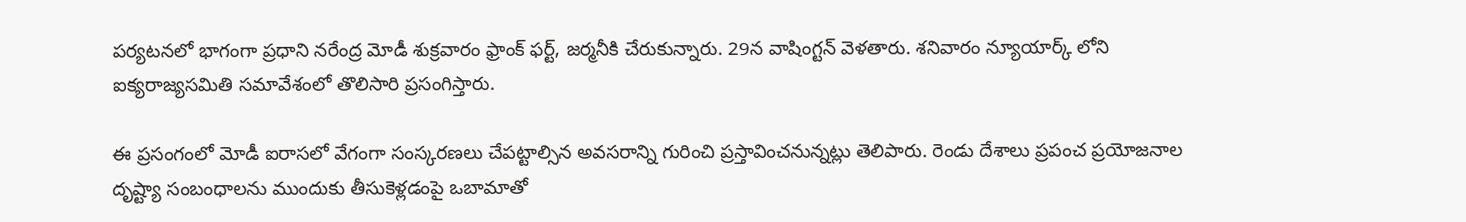పర్యటనలో భాగంగా ప్రధాని నరేంద్ర మోడీ శుక్రవారం ఫ్రాంక్ ఫర్ట్, జర్మనీకి చేరుకున్నారు. 29న వాషింగ్టన్ వెళతారు. శనివారం న్యూయార్క్ లోని ఐక్యరాజ్యసమితి సమావేశంలో తొలిసారి ప్రసంగిస్తారు.

ఈ ప్రసంగంలో మోడీ ఐరాసలో వేగంగా సంస్కరణలు చేపట్టాల్సిన అవసరాన్ని గురించి ప్రస్తావించనున్నట్లు తెలిపారు. రెండు దేశాలు ప్రపంచ ప్రయోజనాల దృష్ట్యా సంబంధాలను ముందుకు తీసుకెళ్లడంపై ఒబామాతో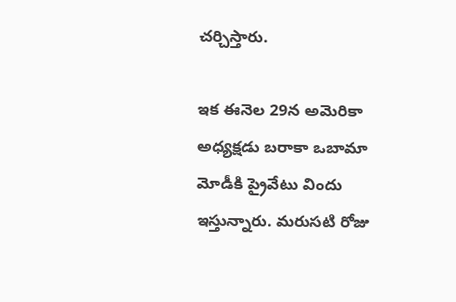చర్చిస్తారు.

ఇక ఈనెల 29న అమెరికా అధ్యక్షడు బరాకా ఒబామా మోడీకి ప్రైవేటు విందు ఇస్తున్నారు. మరుసటి రోజు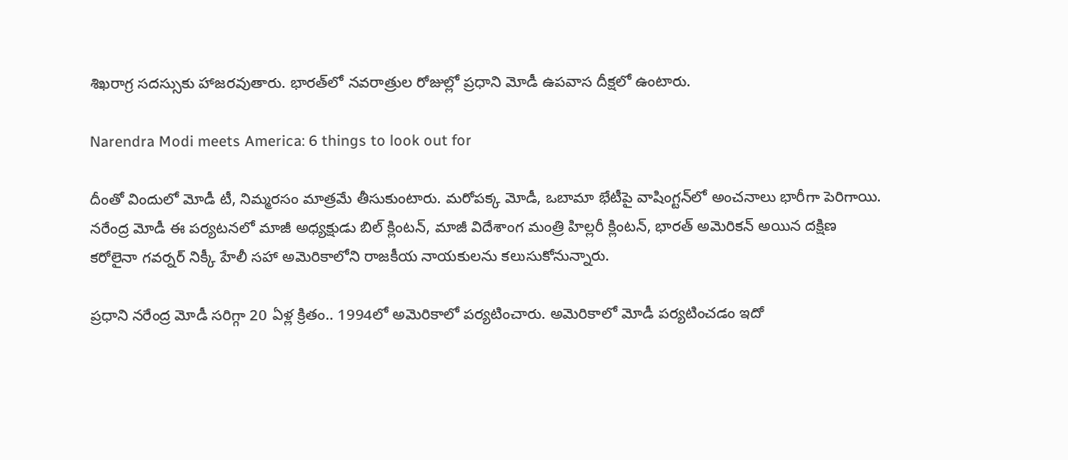శిఖరాగ్ర సదస్సుకు హాజరవుతారు. భారత్‌లో నవరాత్రుల రోజుల్లో ప్రధాని మోడీ ఉపవాస దీక్షలో ఉంటారు.

Narendra Modi meets America: 6 things to look out for

దీంతో విందులో మోడీ టీ, నిమ్మరసం మాత్రమే తీసుకుంటారు. మరోపక్క మోడీ, ఒబామా భేటీపై వాషింగ్టన్‌‌లో అంచనాలు భారీగా పెరిగాయి. నరేంద్ర మోడీ ఈ పర్యటనలో మాజీ అధ్యక్షుడు బిల్ క్లింటన్, మాజీ విదేశాంగ మంత్రి హిల్లరీ క్లింటన్, భారత్ అమెరికన్ అయిన దక్షిణ కరోలైనా గవర్నర్ నిక్కీ హేలీ సహా అమెరికాలోని రాజకీయ నాయకులను కలుసుకోనున్నారు.

ప్రధాని నరేంద్ర మోడీ సరిగ్గా 20 ఏళ్ల క్రితం.. 1994లో అమెరికాలో పర్యటించారు. అమెరికాలో మోడీ పర్యటించడం ఇదో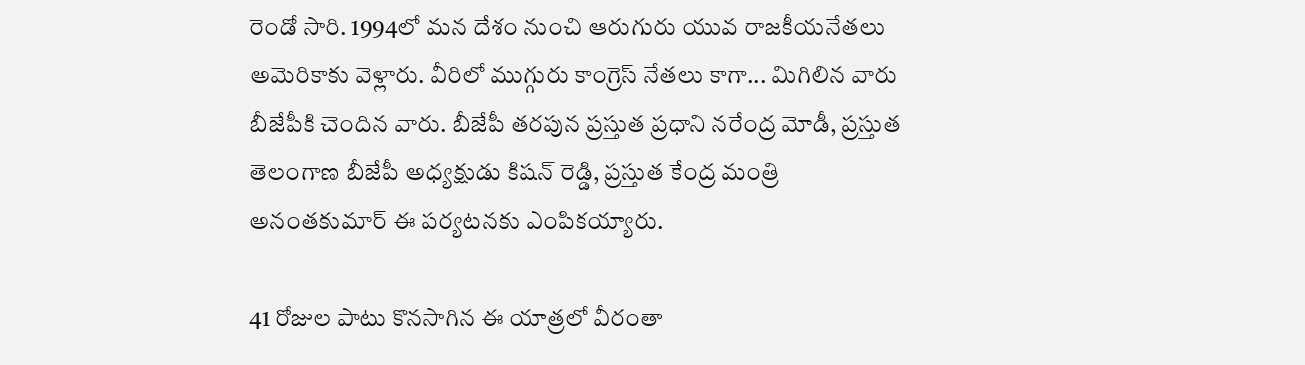రెండో సారి. 1994లో మన దేశం నుంచి ఆరుగురు యువ రాజకీయనేతలు అమెరికాకు వెళ్లారు. వీరిలో ముగ్గురు కాంగ్రెస్ నేతలు కాగా... మిగిలిన వారు బీజేపీకి చెందిన వారు. బీజేపీ తరపున ప్రస్తుత ప్రధాని నరేంద్ర మోడీ, ప్రస్తుత తెలంగాణ బీజేపీ అధ్యక్షుడు కిషన్ రెడ్డి, ప్రస్తుత కేంద్ర మంత్రి అనంతకుమార్ ఈ పర్యటనకు ఎంపికయ్యారు.

41 రోజుల పాటు కొనసాగిన ఈ యాత్రలో వీరంతా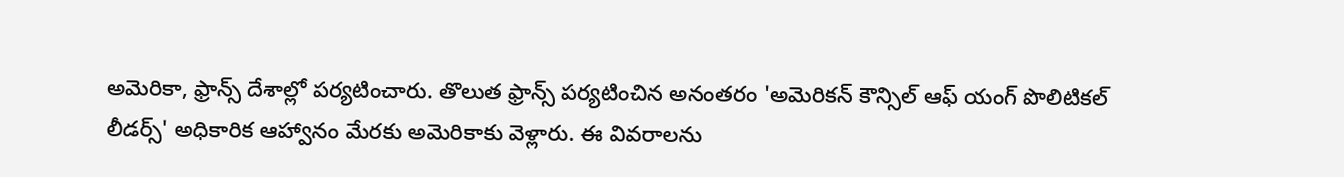అమెరికా, ఫ్రాన్స్ దేశాల్లో పర్యటించారు. తొలుత ఫ్రాన్స్ పర్యటించిన అనంతరం 'అమెరికన్ కౌన్సిల్ ఆఫ్ యంగ్ పొలిటికల్ లీడర్స్' అధికారిక ఆహ్వానం మేరకు అమెరికాకు వెళ్లారు. ఈ వివరాలను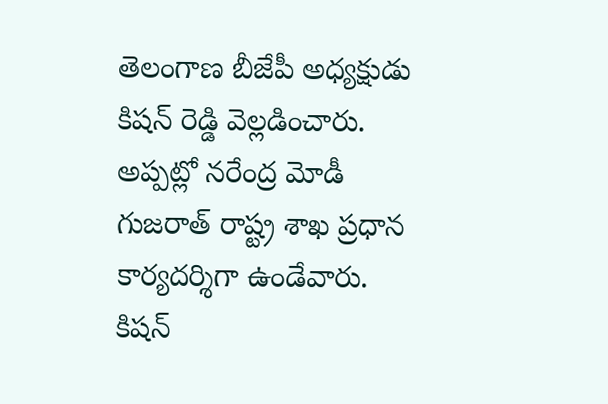తెలంగాణ బీజేపీ అధ్యక్షుడు కిషన్ రెడ్డి వెల్లడించారు. అప్పట్లో నరేంద్ర మోడీ గుజరాత్ రాష్ట్ర శాఖ ప్రధాన కార్యదర్శిగా ఉండేవారు. కిషన్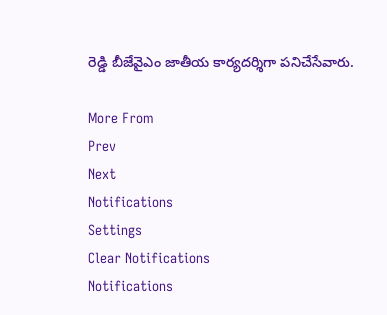రెడ్డి బీజేవైఎం జాతీయ కార్యదర్శిగా పనిచేసేవారు.

More From
Prev
Next
Notifications
Settings
Clear Notifications
Notifications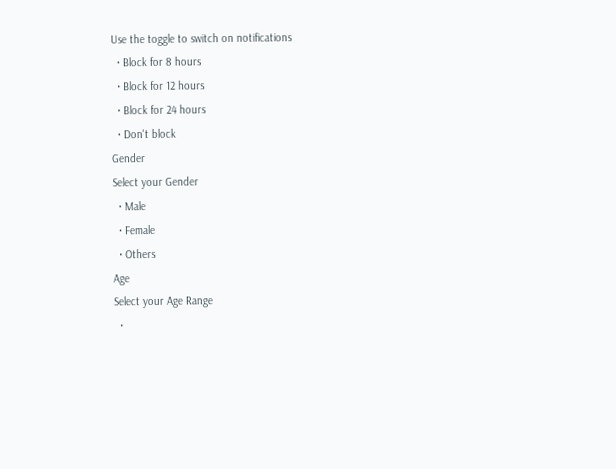Use the toggle to switch on notifications
  • Block for 8 hours
  • Block for 12 hours
  • Block for 24 hours
  • Don't block
Gender
Select your Gender
  • Male
  • Female
  • Others
Age
Select your Age Range
  •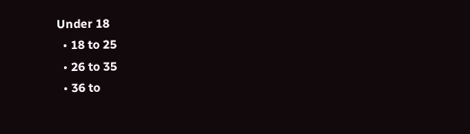Under 18
  • 18 to 25
  • 26 to 35
  • 36 to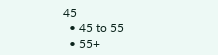45
  • 45 to 55
  • 55+